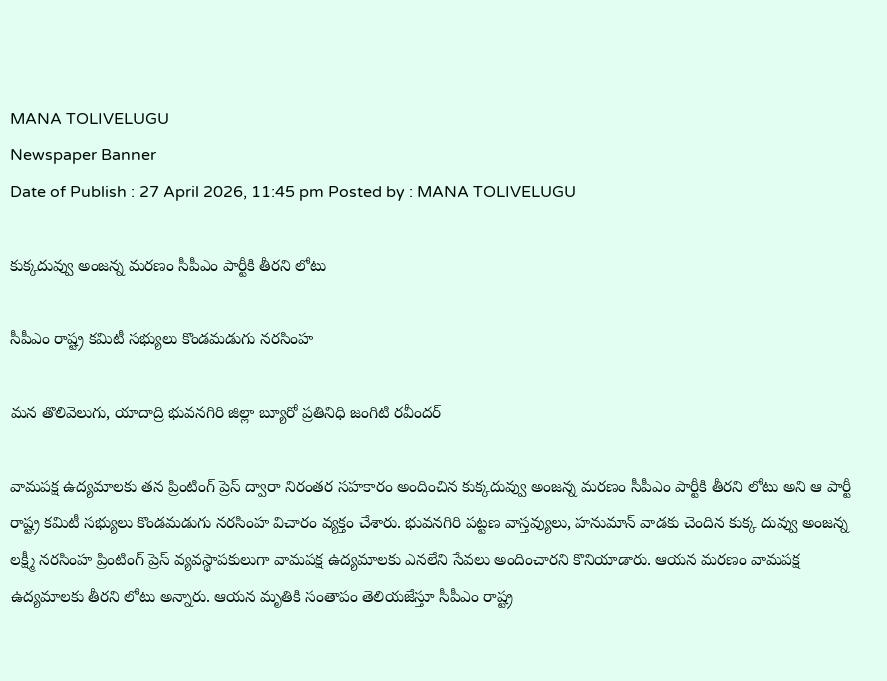MANA TOLIVELUGU
Newspaper Banner
Date of Publish : 27 April 2026, 11:45 pm Posted by : MANA TOLIVELUGU

కుక్కదువ్వు అంజన్న మరణం సీపీఎం పార్టీకి తీరని లోటు

సీపీఎం రాష్ట్ర కమిటీ సభ్యులు కొండమడుగు నరసింహ

మన తొలివెలుగు, యాదాద్రి భువనగిరి జిల్లా బ్యూరో ప్రతినిధి జంగిటి రవీందర్

వామపక్ష ఉద్యమాలకు తన ప్రింటింగ్ ప్రెస్ ద్వారా నిరంతర సహకారం అందించిన కుక్కదువ్వు అంజన్న మరణం సీపీఎం పార్టీకి తీరని లోటు అని ఆ పార్టీ రాష్ట్ర కమిటీ సభ్యులు కొండమడుగు నరసింహ విచారం వ్యక్తం చేశారు. భువనగిరి పట్టణ వాస్తవ్యులు, హనుమాన్ వాడకు చెందిన కుక్క దువ్వు అంజన్న లక్ష్మీ నరసింహ ప్రింటింగ్ ప్రెస్ వ్యవస్థాపకులుగా వామపక్ష ఉద్యమాలకు ఎనలేని సేవలు అందించారని కొనియాడారు. ఆయన మరణం వామపక్ష ఉద్యమాలకు తీరని లోటు అన్నారు. ఆయన మృతికి సంతాపం తెలియజేస్తూ సీపీఎం రాష్ట్ర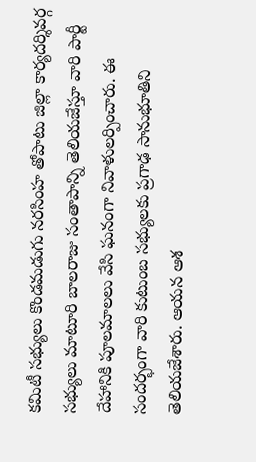కమిటీ సభ్యులు కొండమడుగు నరసింహ తోపాటు జిల్లా కార్యదర్శివర్గ సభ్యులు మాటూరి బాలరాజు సంతాపాన్ని తెలియజేస్తూ వారి పార్టీ దేహానికి పూలమాలలు వేసి ఘనంగా నివాళులర్పించారు. ఈ సందర్భంగా వారి కుటుంబ సభ్యులకు ప్రగాఢ సానుభూతిని తెలియజేశారు. ఆయన ఆశ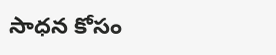సాధన కోసం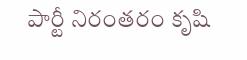పార్టీ నిరంతరం కృషి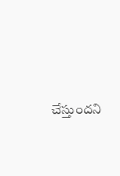చేస్తుందని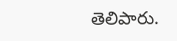తెలిపారు.